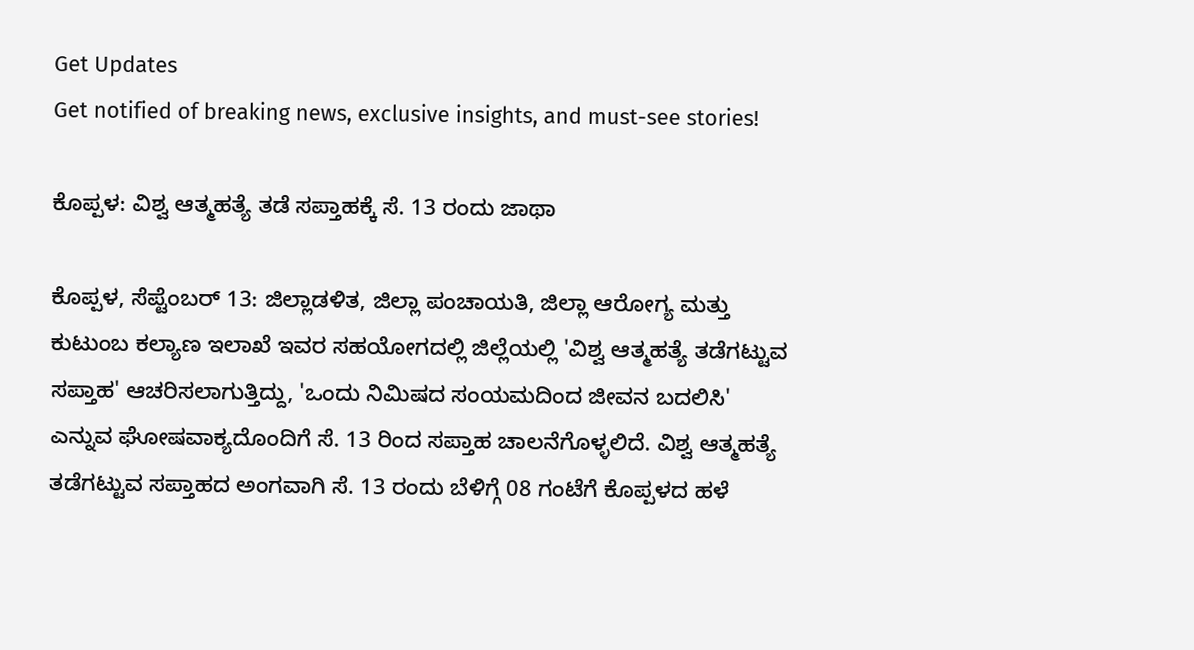Get Updates
Get notified of breaking news, exclusive insights, and must-see stories!

ಕೊಪ್ಪಳ: ವಿಶ್ವ ಆತ್ಮಹತ್ಯೆ ತಡೆ ಸಪ್ತಾಹಕ್ಕೆ ಸೆ. 13 ರಂದು ಜಾಥಾ

ಕೊಪ್ಪಳ, ಸೆಪ್ಟೆಂಬರ್ 13: ಜಿಲ್ಲಾಡಳಿತ, ಜಿಲ್ಲಾ ಪಂಚಾಯತಿ, ಜಿಲ್ಲಾ ಆರೋಗ್ಯ ಮತ್ತು ಕುಟುಂಬ ಕಲ್ಯಾಣ ಇಲಾಖೆ ಇವರ ಸಹಯೋಗದಲ್ಲಿ ಜಿಲ್ಲೆಯಲ್ಲಿ 'ವಿಶ್ವ ಆತ್ಮಹತ್ಯೆ ತಡೆಗಟ್ಟುವ ಸಪ್ತಾಹ' ಆಚರಿಸಲಾಗುತ್ತಿದ್ದು, 'ಒಂದು ನಿಮಿಷದ ಸಂಯಮದಿಂದ ಜೀವನ ಬದಲಿಸಿ' ಎನ್ನುವ ಘೋಷವಾಕ್ಯದೊಂದಿಗೆ ಸೆ. 13 ರಿಂದ ಸಪ್ತಾಹ ಚಾಲನೆಗೊಳ್ಳಲಿದೆ. ವಿಶ್ವ ಆತ್ಮಹತ್ಯೆ ತಡೆಗಟ್ಟುವ ಸಪ್ತಾಹದ ಅಂಗವಾಗಿ ಸೆ. 13 ರಂದು ಬೆಳಿಗ್ಗೆ 08 ಗಂಟೆಗೆ ಕೊಪ್ಪಳದ ಹಳೆ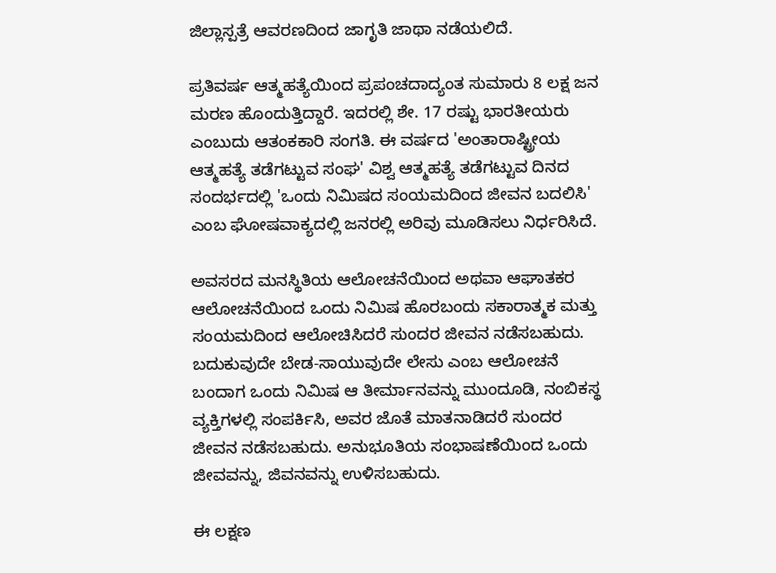ಜಿಲ್ಲಾಸ್ಪತ್ರೆ ಆವರಣದಿಂದ ಜಾಗೃತಿ ಜಾಥಾ ನಡೆಯಲಿದೆ.

ಪ್ರತಿವರ್ಷ ಆತ್ಮಹತ್ಯೆಯಿಂದ ಪ್ರಪಂಚದಾದ್ಯಂತ ಸುಮಾರು 8 ಲಕ್ಷ ಜನ ಮರಣ ಹೊಂದುತ್ತಿದ್ದಾರೆ. ಇದರಲ್ಲಿ ಶೇ. 17 ರಷ್ಟು ಭಾರತೀಯರು ಎಂಬುದು ಆತಂಕಕಾರಿ ಸಂಗತಿ. ಈ ವರ್ಷದ 'ಅಂತಾರಾಷ್ಟ್ರೀಯ ಆತ್ಮಹತ್ಯೆ ತಡೆಗಟ್ಟುವ ಸಂಘ' ವಿಶ್ವ ಆತ್ಮಹತ್ಯೆ ತಡೆಗಟ್ಟುವ ದಿನದ ಸಂದರ್ಭದಲ್ಲಿ 'ಒಂದು ನಿಮಿಷದ ಸಂಯಮದಿಂದ ಜೀವನ ಬದಲಿಸಿ' ಎಂಬ ಘೋಷವಾಕ್ಯದಲ್ಲಿ ಜನರಲ್ಲಿ ಅರಿವು ಮೂಡಿಸಲು ನಿರ್ಧರಿಸಿದೆ.

ಅವಸರದ ಮನಸ್ಥಿತಿಯ ಆಲೋಚನೆಯಿಂದ ಅಥವಾ ಆಘಾತಕರ ಆಲೋಚನೆಯಿಂದ ಒಂದು ನಿಮಿಷ ಹೊರಬಂದು ಸಕಾರಾತ್ಮಕ ಮತ್ತು ಸಂಯಮದಿಂದ ಆಲೋಚಿಸಿದರೆ ಸುಂದರ ಜೀವನ ನಡೆಸಬಹುದು. ಬದುಕುವುದೇ ಬೇಡ-ಸಾಯುವುದೇ ಲೇಸು ಎಂಬ ಆಲೋಚನೆ ಬಂದಾಗ ಒಂದು ನಿಮಿಷ ಆ ತೀರ್ಮಾನವನ್ನು ಮುಂದೂಡಿ, ನಂಬಿಕಸ್ಥ ವ್ಯಕ್ತಿಗಳಲ್ಲಿ ಸಂಪರ್ಕಿಸಿ, ಅವರ ಜೊತೆ ಮಾತನಾಡಿದರೆ ಸುಂದರ ಜೀವನ ನಡೆಸಬಹುದು. ಅನುಭೂತಿಯ ಸಂಭಾಷಣೆಯಿಂದ ಒಂದು ಜೀವವನ್ನು, ಜಿವನವನ್ನು ಉಳಿಸಬಹುದು.

ಈ ಲಕ್ಷಣ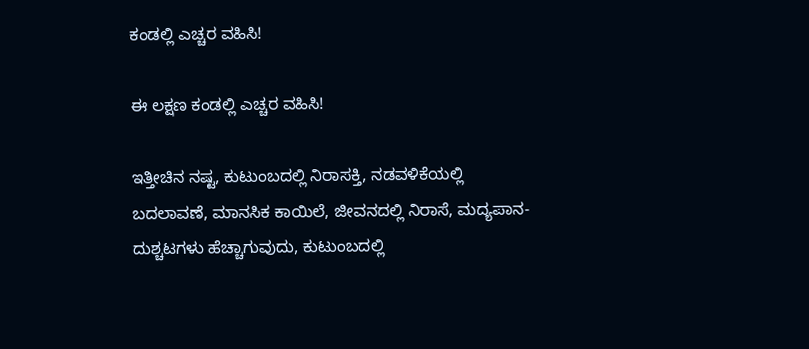ಕಂಡಲ್ಲಿ ಎಚ್ಚರ ವಹಿಸಿ!

ಈ ಲಕ್ಷಣ ಕಂಡಲ್ಲಿ ಎಚ್ಚರ ವಹಿಸಿ!

ಇತ್ತೀಚಿನ ನಷ್ಟ, ಕುಟುಂಬದಲ್ಲಿ ನಿರಾಸಕ್ತಿ, ನಡವಳಿಕೆಯಲ್ಲಿ ಬದಲಾವಣೆ, ಮಾನಸಿಕ ಕಾಯಿಲೆ, ಜೀವನದಲ್ಲಿ ನಿರಾಸೆ, ಮದ್ಯಪಾನ-ದುಶ್ಚಟಗಳು ಹೆಚ್ಚಾಗುವುದು, ಕುಟುಂಬದಲ್ಲಿ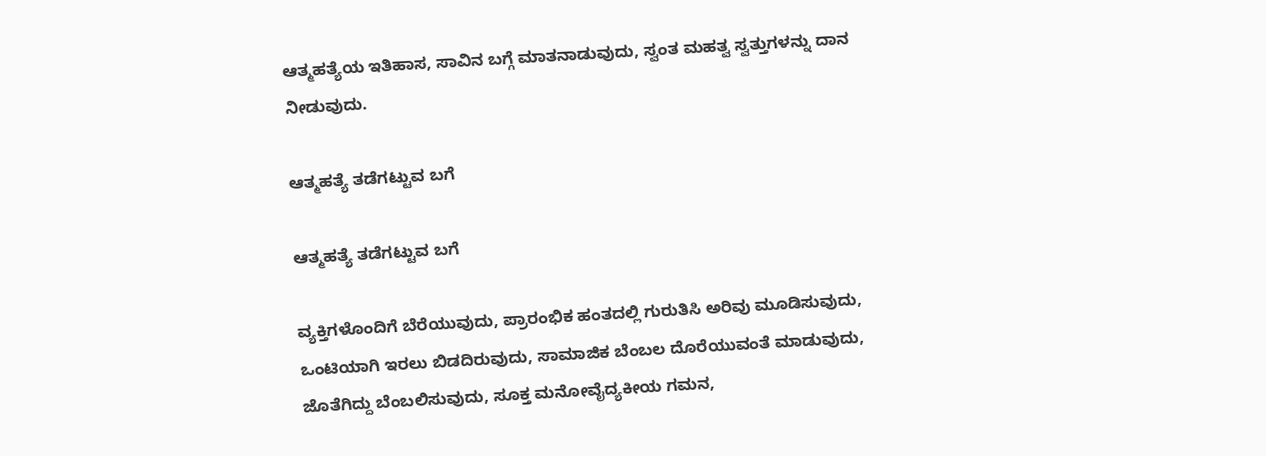ಆತ್ಮಹತ್ಯೆಯ ಇತಿಹಾಸ, ಸಾವಿನ ಬಗ್ಗೆ ಮಾತನಾಡುವುದು, ಸ್ವಂತ ಮಹತ್ವ ಸ್ವತ್ತುಗಳನ್ನು ದಾನ ನೀಡುವುದು.

ಆತ್ಮಹತ್ಯೆ ತಡೆಗಟ್ಟುವ ಬಗೆ

ಆತ್ಮಹತ್ಯೆ ತಡೆಗಟ್ಟುವ ಬಗೆ

ವ್ಯಕ್ತಿಗಳೊಂದಿಗೆ ಬೆರೆಯುವುದು, ಪ್ರಾರಂಭಿಕ ಹಂತದಲ್ಲಿ ಗುರುತಿಸಿ ಅರಿವು ಮೂಡಿಸುವುದು, ಒಂಟಿಯಾಗಿ ಇರಲು ಬಿಡದಿರುವುದು, ಸಾಮಾಜಿಕ ಬೆಂಬಲ ದೊರೆಯುವಂತೆ ಮಾಡುವುದು, ಜೊತೆಗಿದ್ದು ಬೆಂಬಲಿಸುವುದು, ಸೂಕ್ತ ಮನೋವೈದ್ಯಕೀಯ ಗಮನ,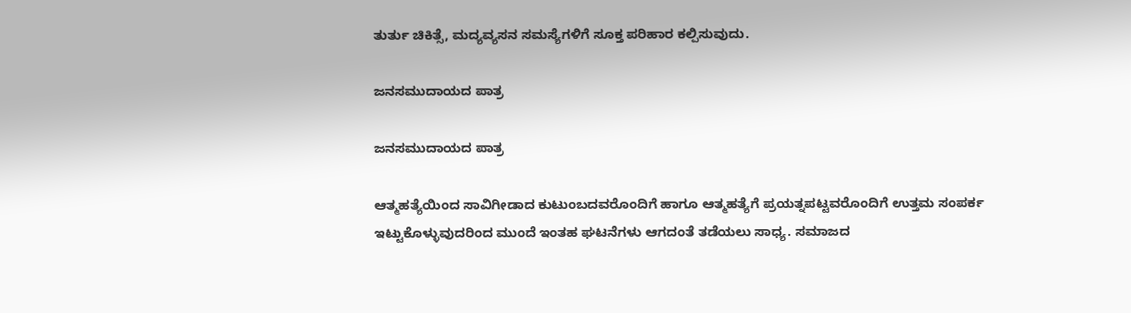ತುರ್ತು ಚಿಕಿತ್ಸೆ, ಮದ್ಯವ್ಯಸನ ಸಮಸ್ಯೆಗಳಿಗೆ ಸೂಕ್ತ ಪರಿಹಾರ ಕಲ್ಪಿಸುವುದು.

ಜನಸಮುದಾಯದ ಪಾತ್ರ

ಜನಸಮುದಾಯದ ಪಾತ್ರ

ಆತ್ಮಹತ್ಯೆಯಿಂದ ಸಾವಿಗೀಡಾದ ಕುಟುಂಬದವರೊಂದಿಗೆ ಹಾಗೂ ಆತ್ಮಹತ್ಯೆಗೆ ಪ್ರಯತ್ನಪಟ್ಟವರೊಂದಿಗೆ ಉತ್ತಮ ಸಂಪರ್ಕ ಇಟ್ಟುಕೊಳ್ಳುವುದರಿಂದ ಮುಂದೆ ಇಂತಹ ಘಟನೆಗಳು ಆಗದಂತೆ ತಡೆಯಲು ಸಾಧ್ಯ. ಸಮಾಜದ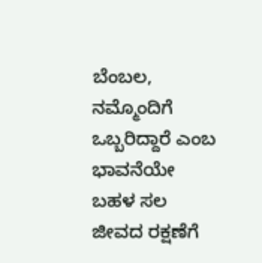ಬೆಂಬಲ, ನಮ್ಮೊಂದಿಗೆ ಒಬ್ಬರಿದ್ದಾರೆ ಎಂಬ ಭಾವನೆಯೇ ಬಹಳ ಸಲ ಜೀವದ ರಕ್ಷಣೆಗೆ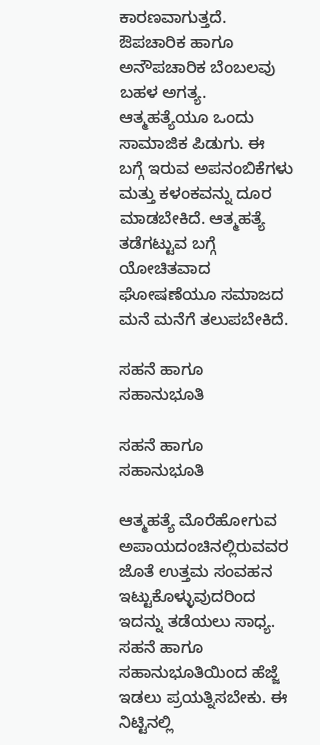ಕಾರಣವಾಗುತ್ತದೆ. ಔಪಚಾರಿಕ ಹಾಗೂ ಅನೌಪಚಾರಿಕ ಬೆಂಬಲವು ಬಹಳ ಅಗತ್ಯ. ಆತ್ಮಹತ್ಯೆಯೂ ಒಂದು ಸಾಮಾಜಿಕ ಪಿಡುಗು. ಈ ಬಗ್ಗೆ ಇರುವ ಅಪನಂಬಿಕೆಗಳು ಮತ್ತು ಕಳಂಕವನ್ನು ದೂರ ಮಾಡಬೇಕಿದೆ. ಆತ್ಮಹತ್ಯೆ ತಡೆಗಟ್ಟುವ ಬಗ್ಗೆ ಯೋಚಿತವಾದ ಘೋಷಣೆಯೂ ಸಮಾಜದ ಮನೆ ಮನೆಗೆ ತಲುಪಬೇಕಿದೆ.

ಸಹನೆ ಹಾಗೂ ಸಹಾನುಭೂತಿ

ಸಹನೆ ಹಾಗೂ ಸಹಾನುಭೂತಿ

ಆತ್ಮಹತ್ಯೆ ಮೊರೆಹೋಗುವ ಅಪಾಯದಂಚಿನಲ್ಲಿರುವವರ ಜೊತೆ ಉತ್ತಮ ಸಂವಹನ ಇಟ್ಟುಕೊಳ್ಳುವುದರಿಂದ ಇದನ್ನು ತಡೆಯಲು ಸಾಧ್ಯ. ಸಹನೆ ಹಾಗೂ ಸಹಾನುಭೂತಿಯಿಂದ ಹೆಜ್ಜೆ ಇಡಲು ಪ್ರಯತ್ನಿಸಬೇಕು. ಈ ನಿಟ್ಟಿನಲ್ಲಿ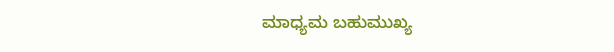ಮಾಧ್ಯಮ ಬಹುಮುಖ್ಯ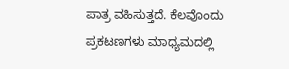ಪಾತ್ರ ವಹಿಸುತ್ತದೆ. ಕೆಲವೊಂದು ಪ್ರಕಟಣಗಳು ಮಾಧ್ಯಮದಲ್ಲಿ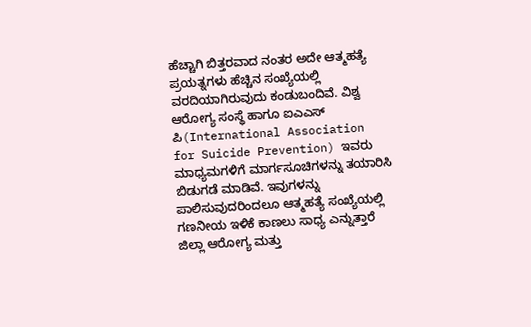ಹೆಚ್ಚಾಗಿ ಬಿತ್ತರವಾದ ನಂತರ ಅದೇ ಆತ್ಮಹತ್ಯೆ ಪ್ರಯತ್ನಗಳು ಹೆಚ್ಚಿನ ಸಂಖ್ಯೆಯಲ್ಲಿ ವರದಿಯಾಗಿರುವುದು ಕಂಡುಬಂದಿವೆ. ವಿಶ್ವ ಆರೋಗ್ಯ ಸಂಸ್ಥೆ ಹಾಗೂ ಐಎಎಸ್ ಪಿ(International Association for Suicide Prevention) ಇವರು ಮಾಧ್ಯಮಗಳಿಗೆ ಮಾರ್ಗಸೂಚಿಗಳನ್ನು ತಯಾರಿಸಿ ಬಿಡುಗಡೆ ಮಾಡಿವೆ. ಇವುಗಳನ್ನು ಪಾಲಿಸುವುದರಿಂದಲೂ ಆತ್ಮಹತ್ಯೆ ಸಂಖ್ಯೆಯಲ್ಲಿ ಗಣನೀಯ ಇಳಿಕೆ ಕಾಣಲು ಸಾಧ್ಯ ಎನ್ನುತ್ತಾರೆ ಜಿಲ್ಲಾ ಆರೋಗ್ಯ ಮತ್ತು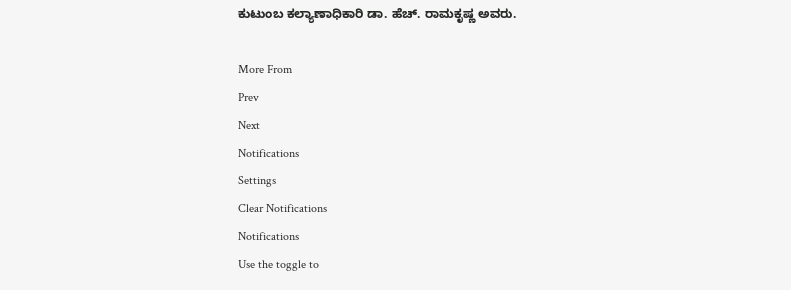ಕುಟುಂಬ ಕಲ್ಯಾಣಾಧಿಕಾರಿ ಡಾ. ಹೆಚ್. ರಾಮಕೃಷ್ಣ ಅವರು.

More From
Prev
Next
Notifications
Settings
Clear Notifications
Notifications
Use the toggle to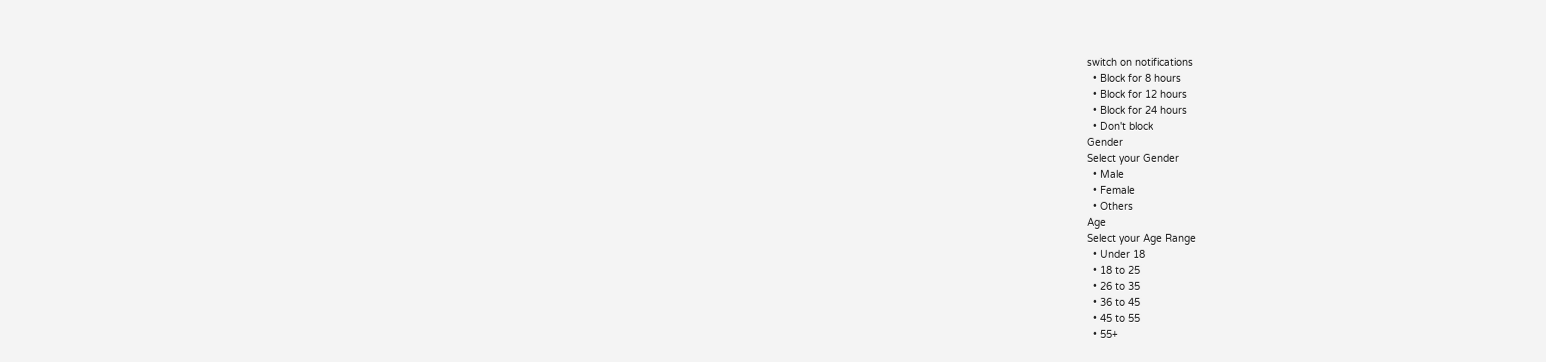switch on notifications
  • Block for 8 hours
  • Block for 12 hours
  • Block for 24 hours
  • Don't block
Gender
Select your Gender
  • Male
  • Female
  • Others
Age
Select your Age Range
  • Under 18
  • 18 to 25
  • 26 to 35
  • 36 to 45
  • 45 to 55
  • 55+